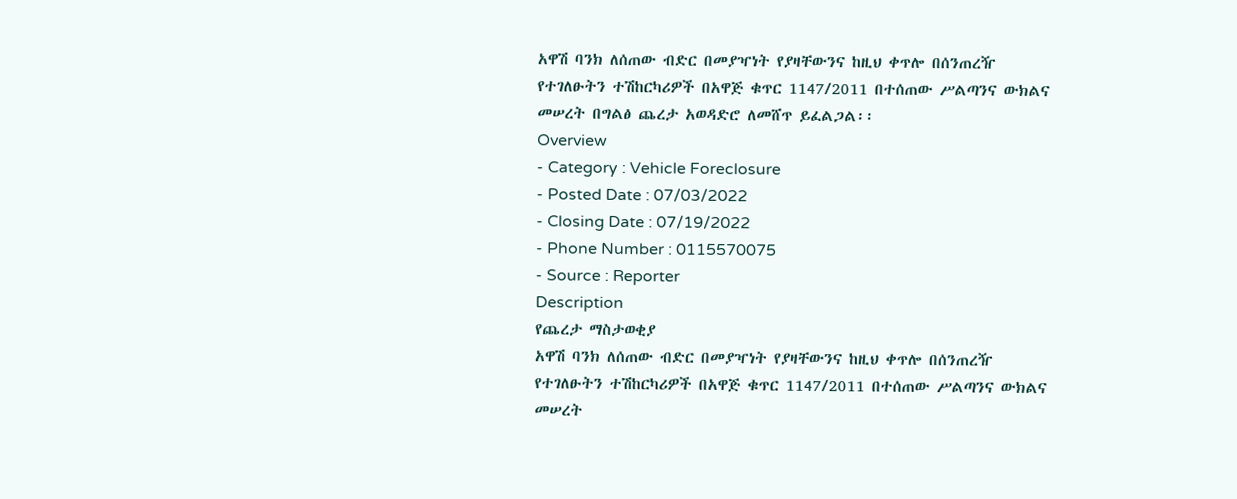አዋሽ ባንክ ለሰጠው ብድር በመያዣነት የያዛቸውንና ከዚህ ቀጥሎ በሰንጠረዥ የተገለፁትን ተሽከርካሪዎች በአዋጅ ቁጥር 1147/2011 በተሰጠው ሥልጣንና ውክልና መሠረት በግልፅ ጨረታ አወዳድሮ ለመሸጥ ይፈልጋል፡፡
Overview
- Category : Vehicle Foreclosure
- Posted Date : 07/03/2022
- Closing Date : 07/19/2022
- Phone Number : 0115570075
- Source : Reporter
Description
የጨረታ ማስታወቂያ
አዋሽ ባንክ ለሰጠው ብድር በመያዣነት የያዛቸውንና ከዚህ ቀጥሎ በሰንጠረዥ የተገለፁትን ተሽከርካሪዎች በአዋጅ ቁጥር 1147/2011 በተሰጠው ሥልጣንና ውክልና መሠረት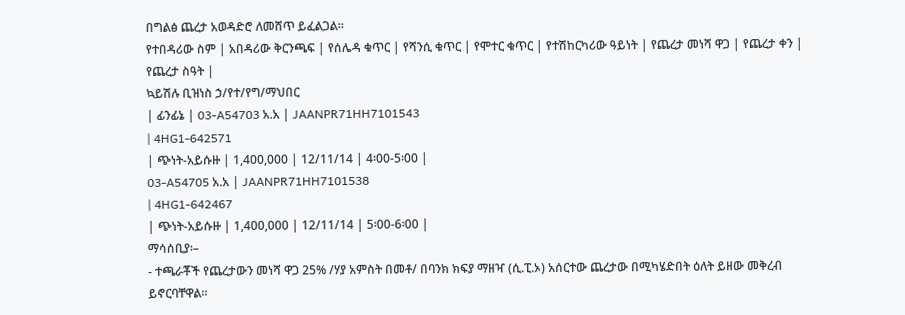በግልፅ ጨረታ አወዳድሮ ለመሸጥ ይፈልጋል፡፡
የተበዳሪው ስም | አበዳሪው ቅርንጫፍ | የሰሌዳ ቁጥር | የሻንሲ ቁጥር | የሞተር ቁጥር | የተሽከርካሪው ዓይነት | የጨረታ መነሻ ዋጋ | የጨረታ ቀን | የጨረታ ስዓት |
ኳይሽሉ ቢዝነስ ኃ/የተ/የግ/ማህበር
| ፊንፊኔ | 03-A54703 አ.አ | JAANPR71HH7101543
| 4HG1-642571
| ጭነት-አይሱዙ | 1,400,000 | 12/11/14 | 4፡00-5፡00 |
03-A54705 አ.አ | JAANPR71HH7101538
| 4HG1-642467
| ጭነት-አይሱዙ | 1,400,000 | 12/11/14 | 5፡00-6፡00 |
ማሳሰቢያ፡–
- ተጫራቾች የጨረታውን መነሻ ዋጋ 25% /ሃያ አምስት በመቶ/ በባንክ ክፍያ ማዘዣ (ሲ.ፒ.ኦ) አሰርተው ጨረታው በሚካሄድበት ዕለት ይዘው መቅረብ ይኖርባቸዋል፡፡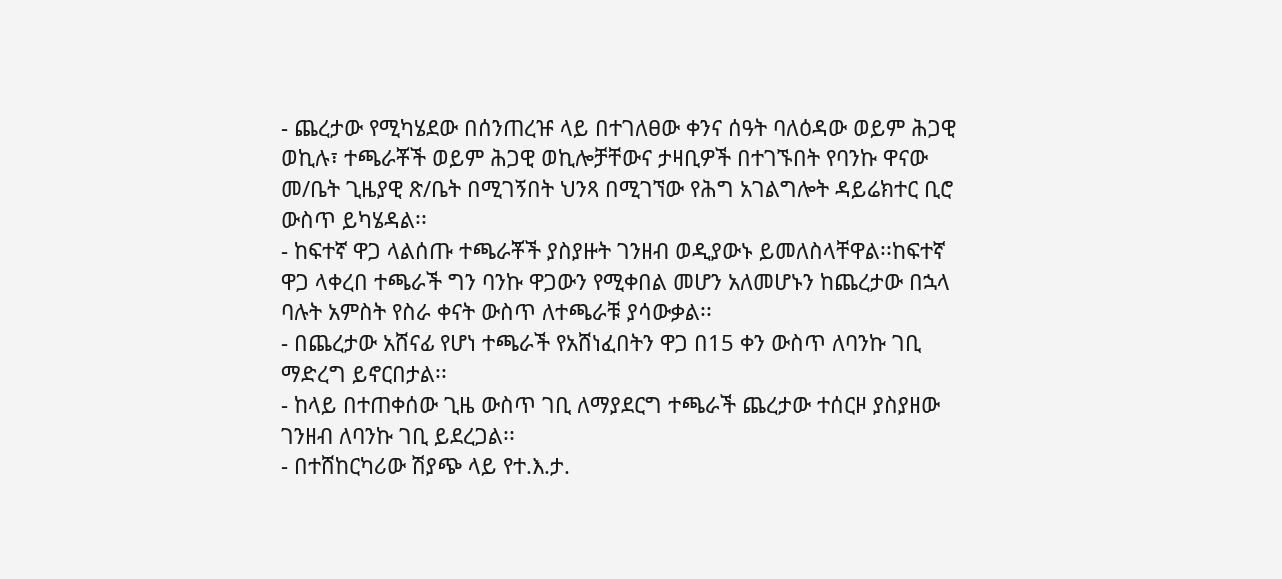- ጨረታው የሚካሄደው በሰንጠረዡ ላይ በተገለፀው ቀንና ሰዓት ባለዕዳው ወይም ሕጋዊ ወኪሉ፣ ተጫራቾች ወይም ሕጋዊ ወኪሎቻቸውና ታዛቢዎች በተገኙበት የባንኩ ዋናው መ/ቤት ጊዜያዊ ጽ/ቤት በሚገኝበት ህንጻ በሚገኘው የሕግ አገልግሎት ዳይሬክተር ቢሮ ውስጥ ይካሄዳል፡፡
- ከፍተኛ ዋጋ ላልሰጡ ተጫራቾች ያስያዙት ገንዘብ ወዲያውኑ ይመለስላቸዋል፡፡ከፍተኛ ዋጋ ላቀረበ ተጫራች ግን ባንኩ ዋጋውን የሚቀበል መሆን አለመሆኑን ከጨረታው በኋላ ባሉት አምስት የስራ ቀናት ውስጥ ለተጫራቹ ያሳውቃል፡፡
- በጨረታው አሸናፊ የሆነ ተጫራች የአሸነፈበትን ዋጋ በ15 ቀን ውስጥ ለባንኩ ገቢ ማድረግ ይኖርበታል፡፡
- ከላይ በተጠቀሰው ጊዜ ውስጥ ገቢ ለማያደርግ ተጫራች ጨረታው ተሰርዞ ያስያዘው ገንዘብ ለባንኩ ገቢ ይደረጋል፡፡
- በተሸከርካሪው ሽያጭ ላይ የተ.እ.ታ.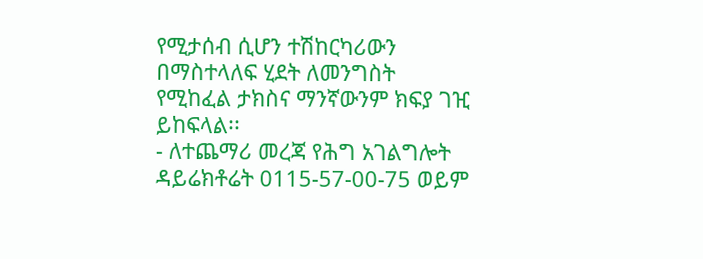የሚታሰብ ሲሆን ተሽከርካሪውን በማስተላለፍ ሂደት ለመንግስት የሚከፈል ታክስና ማንኛውንም ክፍያ ገዢ ይከፍላል፡፡
- ለተጨማሪ መረጃ የሕግ አገልግሎት ዳይሬክቶሬት 0115-57-00-75 ወይም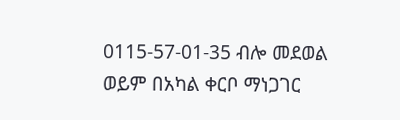0115-57-01-35 ብሎ መደወል ወይም በአካል ቀርቦ ማነጋገር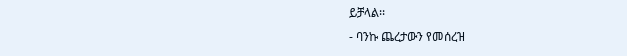ይቻላል፡፡
- ባንኩ ጨረታውን የመሰረዝ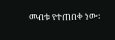መብቱ የተጠበቀ ነው፡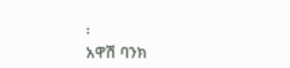፡
አዋሽ ባንክ